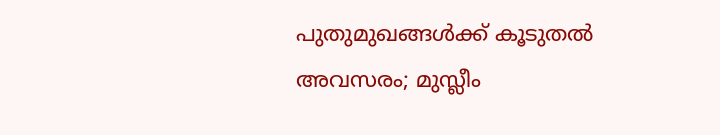പുതുമുഖങ്ങൾക്ക് കൂടുതൽ അവസരം; മുസ്ലീം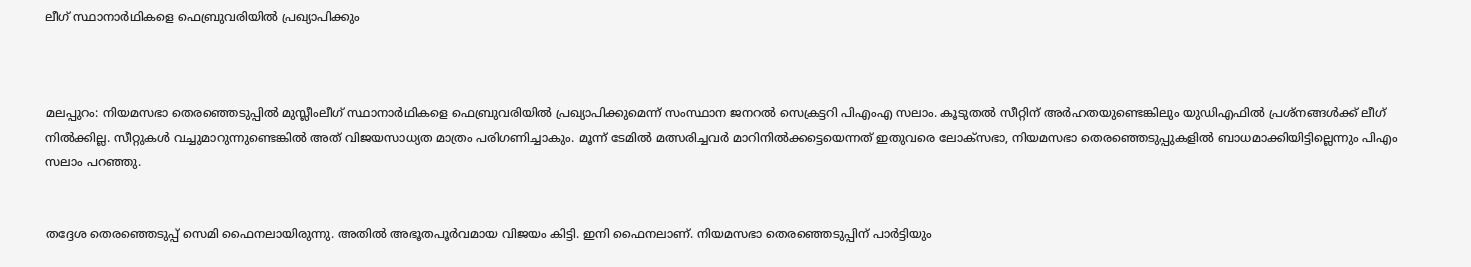ലീഗ് സ്ഥാനാർഥികളെ ഫെബ്രുവരിയിൽ പ്രഖ്യാപിക്കും



മലപ്പുറം: നിയമസഭാ തെരഞ്ഞെടുപ്പിൽ മുസ്ലീംലീഗ് സ്ഥാനാർഥികളെ ഫെബ്രുവരിയിൽ പ്രഖ്യാപിക്കുമെന്ന് സംസ്ഥാന ജനറൽ സെക്രട്ടറി പിഎംഎ സലാം. കൂടുതൽ സീറ്റിന് അർഹതയുണ്ടെങ്കിലും യുഡിഎഫിൽ പ്രശ്‌നങ്ങൾക്ക് ലീഗ് നിൽക്കില്ല. സീറ്റുകൾ വച്ചുമാറുന്നുണ്ടെങ്കിൽ അത് വിജയസാധ്യത മാത്രം പരിഗണിച്ചാകും. മൂന്ന് ടേമിൽ മത്സരിച്ചവർ മാറിനിൽക്കട്ടെയെന്നത് ഇതുവരെ ലോക്‌സഭാ, നിയമസഭാ തെരഞ്ഞെടുപ്പുകളിൽ ബാധമാക്കിയിട്ടില്ലെന്നും പിഎം സലാം പറഞ്ഞു.


തദ്ദേശ തെരഞ്ഞെടുപ്പ് സെമി ഫൈനലായിരുന്നു. അതിൽ അഭൂതപൂർവമായ വിജയം കിട്ടി. ഇനി ഫൈനലാണ്. നിയമസഭാ തെരഞ്ഞെടുപ്പിന് പാർട്ടിയും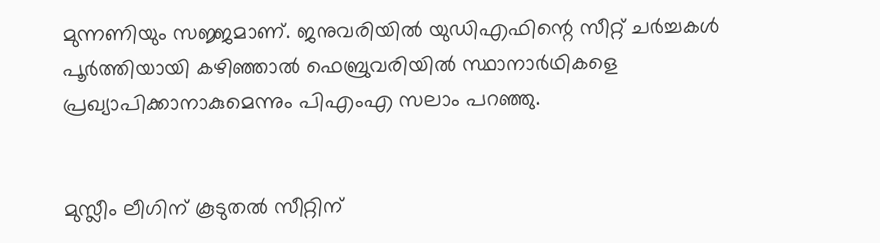മുന്നണിയും സജ്ജമാണ്. ജനുവരിയിൽ യുഡിഎഫിന്റെ സീറ്റ് ചർച്ചകൾ പൂർത്തിയായി കഴിഞ്ഞാൽ ഫെബ്രുവരിയിൽ സ്ഥാനാർഥികളെ പ്രഖ്യാപിക്കാനാകുമെന്നും പിഎംഎ സലാം പറഞ്ഞു.


മുസ്ലീം ലീഗിന് കൂടുതൽ സീറ്റിന്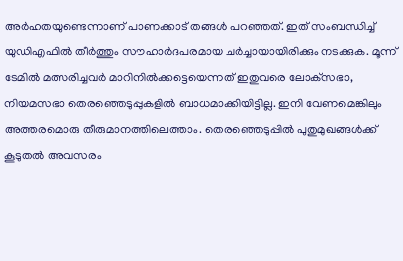അർഹതയുണ്ടെന്നാണ് പാണക്കാട് തങ്ങൾ പറഞ്ഞത്. ഇത് സംബന്ധിച്ച് യുഡിഎഫിൽ തീർത്തും സൗഹാർദപരമായ ചർച്ചായായിരിക്കും നടക്കുക. മൂന്ന് ടേമിൽ മത്സരിച്ചവർ മാറിനിൽക്കട്ടെയെന്നത് ഇതുവരെ ലോക്‌സഭാ, നിയമസഭാ തെരഞ്ഞെടുപ്പുകളിൽ ബാധമാക്കിയിട്ടില്ല. ഇനി വേണമെങ്കിലും അത്തരമൊരു തീരുമാനത്തിലെത്താം. തെരഞ്ഞെടുപ്പിൽ പുതുമുഖങ്ങൾക്ക് കൂടുതൽ അവസരം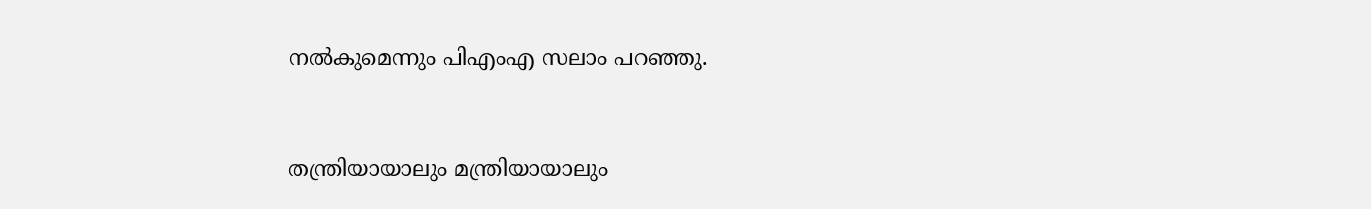നൽകുമെന്നും പിഎംഎ സലാം പറഞ്ഞു.


തന്ത്രിയായാലും മന്ത്രിയായാലും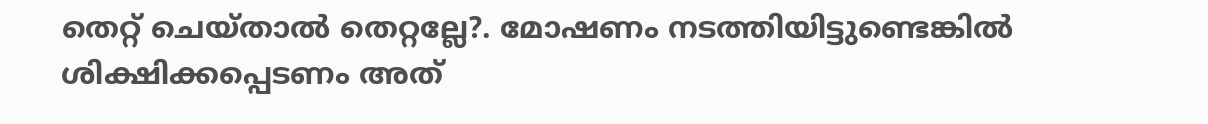തെറ്റ് ചെയ്താൽ തെറ്റല്ലേ?. മോഷണം നടത്തിയിട്ടുണ്ടെങ്കിൽ ശിക്ഷിക്കപ്പെടണം അത്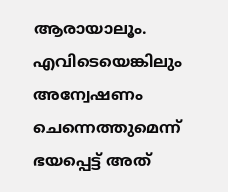ആരായാലൂം. എവിടെയെങ്കിലും അന്വേഷണം ചെന്നെത്തുമെന്ന് ഭയപ്പെട്ട് അത്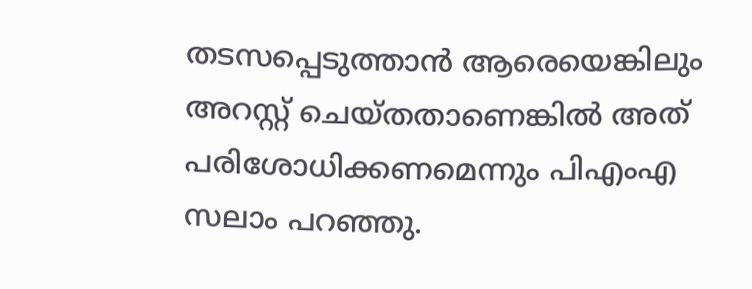തടസപ്പെടുത്താൻ ആരെയെങ്കിലും അറസ്റ്റ് ചെയ്തതാണെങ്കിൽ അത് പരിശോധിക്കണമെന്നും പിഎംഎ സലാം പറഞ്ഞു.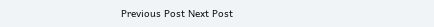Previous Post Next Post